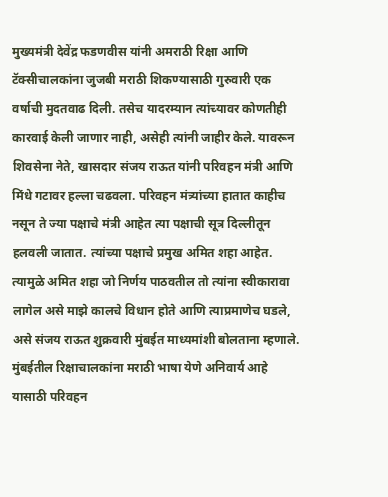मुख्यमंत्री देवेंद्र फडणवीस यांनी अमराठी रिक्षा आणि टॅक्सीचालकांना जुजबी मराठी शिकण्यासाठी गुरुवारी एक वर्षाची मुदतवाढ दिली. तसेच यादरम्यान त्यांच्यावर कोणतीही कारवाई केली जाणार नाही, असेही त्यांनी जाहीर केले. यावरून शिवसेना नेते, खासदार संजय राऊत यांनी परिवहन मंत्री आणि मिंधे गटावर हल्ला चढवला. परिवहन मंत्र्यांच्या हातात काहीच नसून ते ज्या पक्षाचे मंत्री आहेत त्या पक्षाची सूत्र दिल्लीतून हलवली जातात. त्यांच्या पक्षाचे प्रमुख अमित शहा आहेत. त्यामुळे अमित शहा जो निर्णय पाठवतील तो त्यांना स्वीकारावा लागेल असे माझे कालचे विधान होते आणि त्याप्रमाणेच घडले, असे संजय राऊत शुक्रवारी मुंबईत माध्यमांशी बोलताना म्हणाले.
मुंबईतील रिक्षाचालकांना मराठी भाषा येणे अनिवार्य आहे यासाठी परिवहन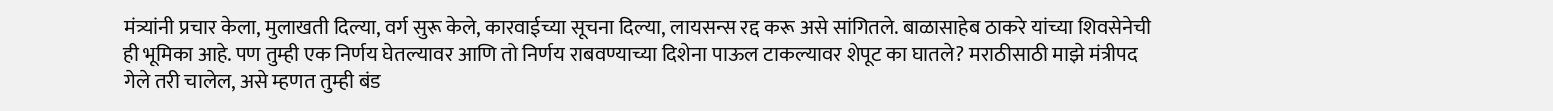मंत्र्यांनी प्रचार केला, मुलाखती दिल्या, वर्ग सुरू केले, कारवाईच्या सूचना दिल्या, लायसन्स रद्द करू असे सांगितले. बाळासाहेब ठाकरे यांच्या शिवसेनेची ही भूमिका आहे. पण तुम्ही एक निर्णय घेतल्यावर आणि तो निर्णय राबवण्याच्या दिशेना पाऊल टाकल्यावर शेपूट का घातले? मराठीसाठी माझे मंत्रीपद गेले तरी चालेल, असे म्हणत तुम्ही बंड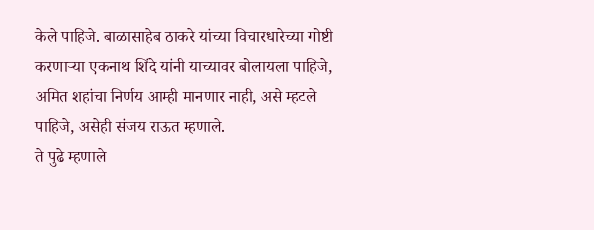केले पाहिजे. बाळासाहेब ठाकरे यांच्या विचारधारेच्या गोष्टी करणाऱ्या एकनाथ शिंदे यांनी याच्यावर बोलायला पाहिजे, अमित शहांचा निर्णय आम्ही मानणार नाही, असे म्हटले पाहिजे, असेही संजय राऊत म्हणाले.
ते पुढे म्हणाले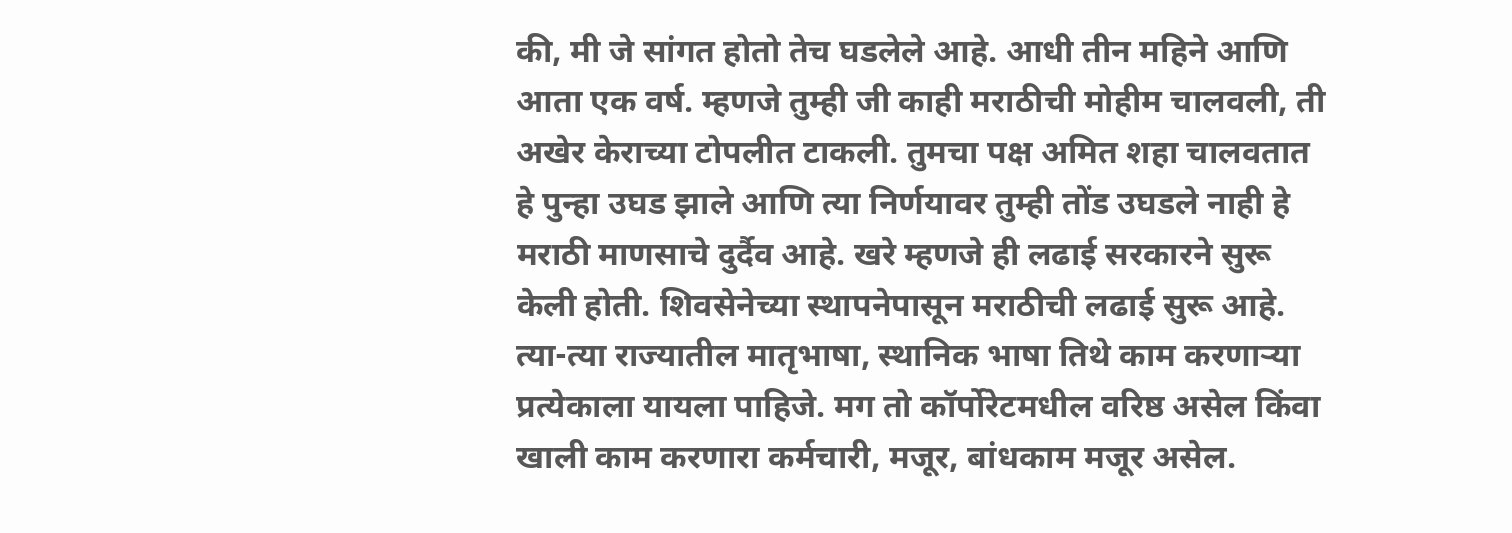की, मी जे सांगत होतो तेच घडलेले आहे. आधी तीन महिने आणि आता एक वर्ष. म्हणजे तुम्ही जी काही मराठीची मोहीम चालवली, ती अखेर केराच्या टोपलीत टाकली. तुमचा पक्ष अमित शहा चालवतात हे पुन्हा उघड झाले आणि त्या निर्णयावर तुम्ही तोंड उघडले नाही हे मराठी माणसाचे दुर्दैव आहे. खरे म्हणजे ही लढाई सरकारने सुरू केली होती. शिवसेनेच्या स्थापनेपासून मराठीची लढाई सुरू आहे. त्या-त्या राज्यातील मातृभाषा, स्थानिक भाषा तिथे काम करणाऱ्या प्रत्येकाला यायला पाहिजे. मग तो कॉर्पोरेटमधील वरिष्ठ असेल किंवा खाली काम करणारा कर्मचारी, मजूर, बांधकाम मजूर असेल.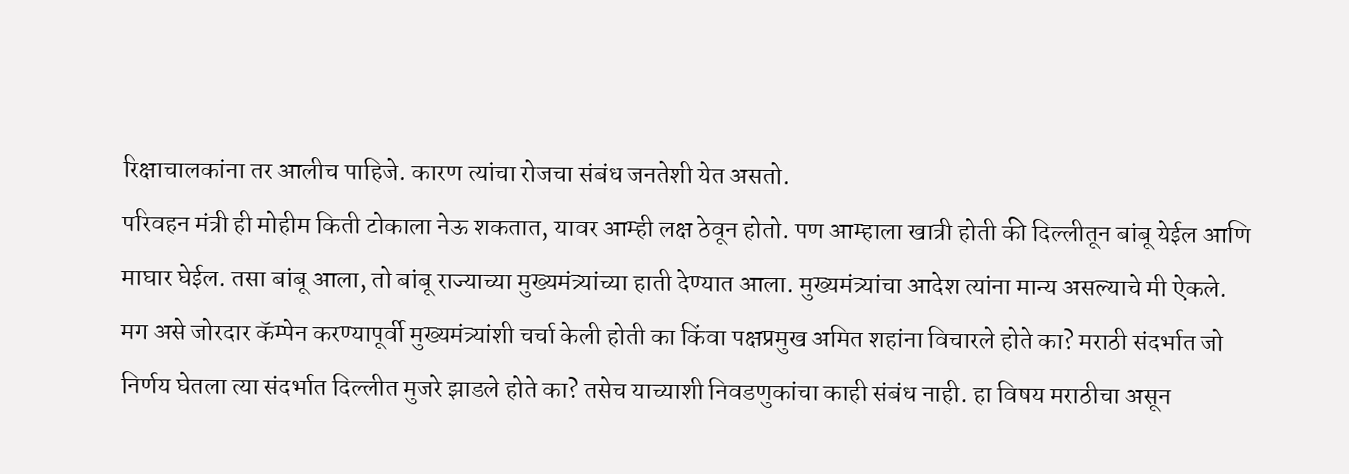रिक्षाचालकांना तर आलीच पाहिजे. कारण त्यांचा रोजचा संबंध जनतेशी येत असतो.
परिवहन मंत्री ही मोहीम किती टोकाला नेऊ शकतात, यावर आम्ही लक्ष ठेवून होतो. पण आम्हाला खात्री होती की दिल्लीतून बांबू येईल आणि माघार घेईल. तसा बांबू आला, तो बांबू राज्याच्या मुख्यमंत्र्यांच्या हाती देण्यात आला. मुख्यमंत्र्यांचा आदेश त्यांना मान्य असल्याचे मी ऐकले. मग असे जोरदार कॅम्पेन करण्यापूर्वी मुख्यमंत्र्यांशी चर्चा केली होती का किंवा पक्षप्रमुख अमित शहांना विचारले होते का? मराठी संदर्भात जो निर्णय घेतला त्या संदर्भात दिल्लीत मुजरे झाडले होते का? तसेच याच्याशी निवडणुकांचा काही संबंध नाही. हा विषय मराठीचा असून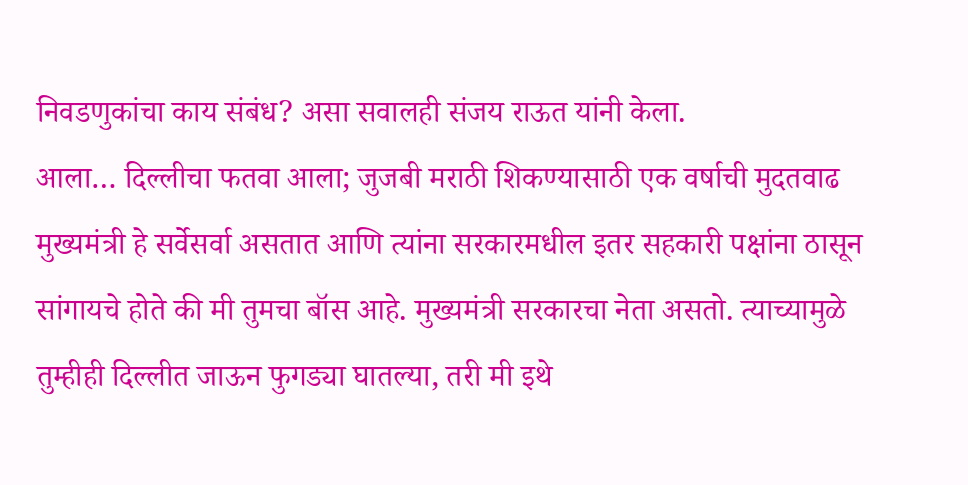निवडणुकांचा काय संबंध? असा सवालही संजय राऊत यांनी केला.
आला… दिल्लीचा फतवा आला; जुजबी मराठी शिकण्यासाठी एक वर्षाची मुदतवाढ
मुख्यमंत्री हे सर्वेसर्वा असतात आणि त्यांना सरकारमधील इतर सहकारी पक्षांना ठासून सांगायचे होते की मी तुमचा बॉस आहे. मुख्यमंत्री सरकारचा नेता असतो. त्याच्यामुळे तुम्हीही दिल्लीत जाऊन फुगड्या घातल्या, तरी मी इथे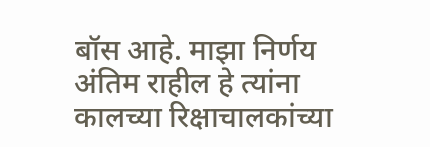बॉस आहे. माझा निर्णय अंतिम राहील हे त्यांना कालच्या रिक्षाचालकांच्या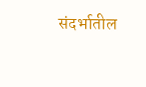संदर्भातील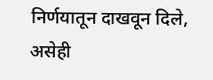निर्णयातून दाखवून दिले, असेही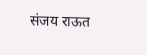संजय राऊत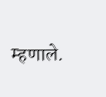म्हणाले.